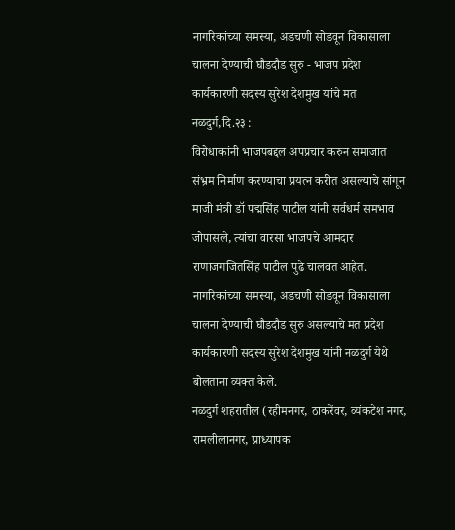नागरिकांच्या समस्या, अडचणी सोडवून विकासाला चालना देण्याची घौडदौड सुरु - भाजप प्रदेश कार्यकारणी सदस्य सुरेश देशमुख यांचे मत
नळदुर्ग,दि.२३ :
विरोधाकांनी भाजपबद्दल अपप्रचार करुन समाजात संभ्रम निर्माण करण्याचा प्रयत्न करीत असल्याचे सांगून माजी मंत्री डॉ पद्मसिंह पाटील यांनी सर्वधर्म समभाव जोपासले, त्यांचा वारसा भाजपचे आमदार राणाजगजितसिंह पाटील पुढे चालवत आहेत. नागरिकांच्या समस्या, अडचणी सोडवून विकासाला चालना देण्याची घौडदौड सुरु असल्याचे मत प्रदेश कार्यकारणी सदस्य सुरेश देशमुख यांनी नळदुर्ग येथे बोलताना व्यक्त केले.
नळदुर्ग शहरातील (रहीमनगर, ठाकरेंवर, व्यंकटेश नगर, रामलीलानगर, प्राध्यापक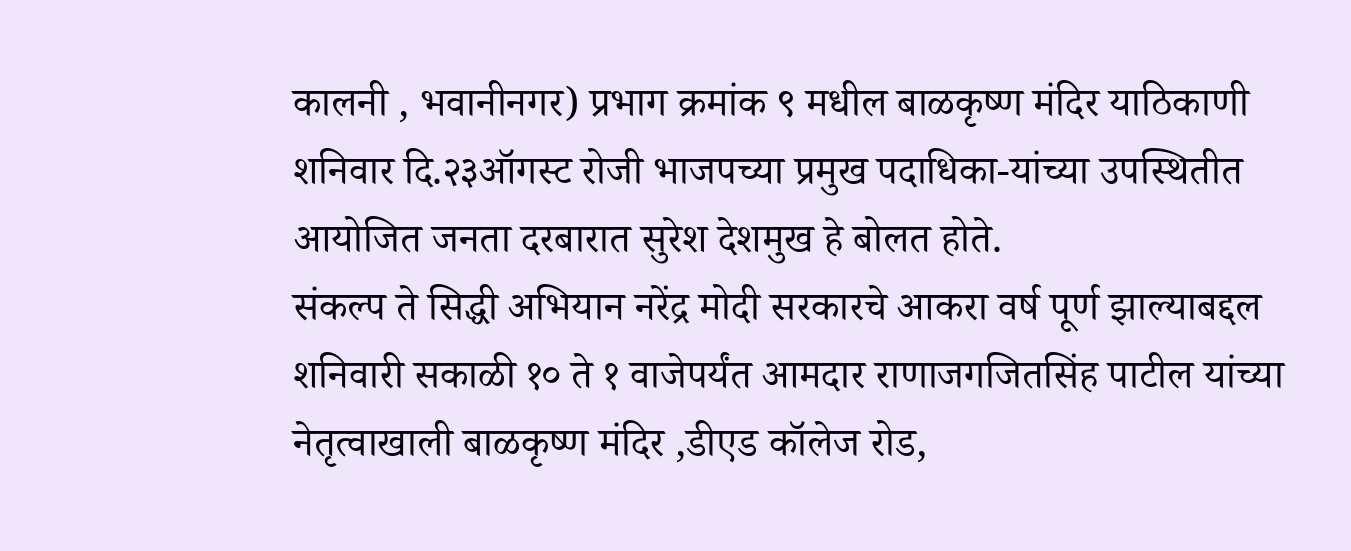कालनी , भवानीनगर) प्रभाग क्रमांक ९ मधील बाळकृष्ण मंदिर याठिकाणी शनिवार दि.२३ऑगस्ट रोजी भाजपच्या प्रमुख पदाधिका-यांच्या उपस्थितीत आयोजित जनता दरबारात सुरेश देशमुख हे बोलत होते.
संकल्प ते सिद्धी अभियान नरेंद्र मोदी सरकारचे आकरा वर्ष पूर्ण झाल्याबद्दल शनिवारी सकाळी १० ते १ वाजेपर्यंत आमदार राणाजगजितसिंह पाटील यांच्या नेतृत्वाखाली बाळकृष्ण मंदिर ,डीएड कॉलेज रोड,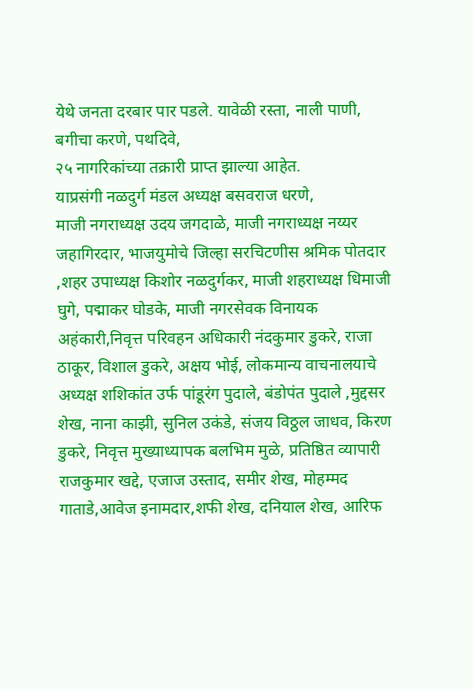येथे जनता दरबार पार पडले. यावेळी रस्ता, नाली पाणी, बगीचा करणे, पथदिवे,
२५ नागरिकांच्या तक्रारी प्राप्त झाल्या आहेत.
याप्रसंगी नळदुर्ग मंडल अध्यक्ष बसवराज धरणे,
माजी नगराध्यक्ष उदय जगदाळे, माजी नगराध्यक्ष नय्यर जहागिरदार, भाजयुमोचे जिल्हा सरचिटणीस श्रमिक पोतदार ,शहर उपाध्यक्ष किशोर नळदुर्गकर, माजी शहराध्यक्ष धिमाजी घुगे, पद्माकर घोडके, माजी नगरसेवक विनायक अहंकारी,निवृत्त परिवहन अधिकारी नंदकुमार डुकरे, राजा ठाकूर, विशाल डुकरे, अक्षय भोई, लोकमान्य वाचनालयाचे अध्यक्ष शशिकांत उर्फ पांडूरंग पुदाले, बंडोपंत पुदाले ,मुद्दसर शेख, नाना काझी, सुनिल उकंडे, संजय विठ्ठल जाधव, किरण डुकरे, निवृत्त मुख्याध्यापक बलभिम मुळे, प्रतिष्ठित व्यापारी राजकुमार खद्दे, एजाज उस्ताद, समीर शेख, मोहम्मद गाताडे,आवेज इनामदार,शफी शेख, दनियाल शेख, आरिफ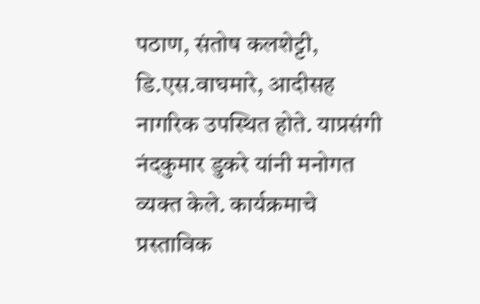पठाण, संतोष कलशेट्टी, डि.एस.वाघमारे, आदीसह नागरिक उपस्थित होते. याप्रसंगी नंदकुमार डुकरे यांनी मनोगत व्यक्त केले. कार्यक्रमाचे प्रस्ताविक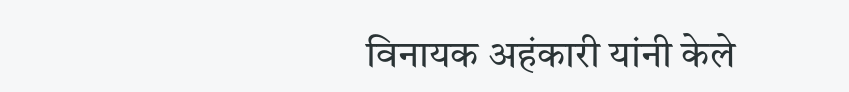विनायक अहंकारी यांनी केले